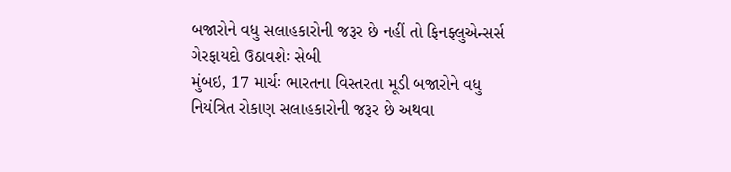બજારોને વધુ સલાહકારોની જરૂર છે નહીં તો ફિનફ્લુએન્સર્સ ગેરફાયદો ઉઠાવશેઃ સેબી
મુંબઇ, 17 માર્ચઃ ભારતના વિસ્તરતા મૂડી બજારોને વધુ નિયંત્રિત રોકાણ સલાહકારોની જરૂર છે અથવા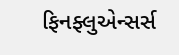ફિનફ્લુએન્સર્સ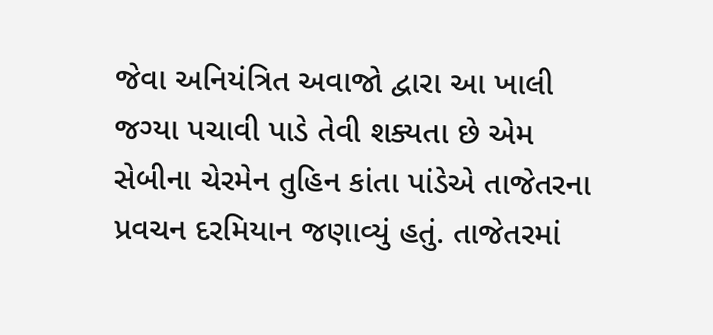જેવા અનિયંત્રિત અવાજો દ્વારા આ ખાલી જગ્યા પચાવી પાડે તેવી શક્યતા છે એમ સેબીના ચેરમેન તુહિન કાંતા પાંડેએ તાજેતરના પ્રવચન દરમિયાન જણાવ્યું હતું. તાજેતરમાં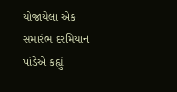યોજાયેલા એક સમારંભ દરમિયાન પાંડેએ કહ્યું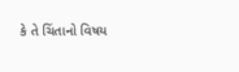કે તે ચિંતાનો વિષય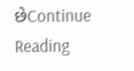છેContinue Reading